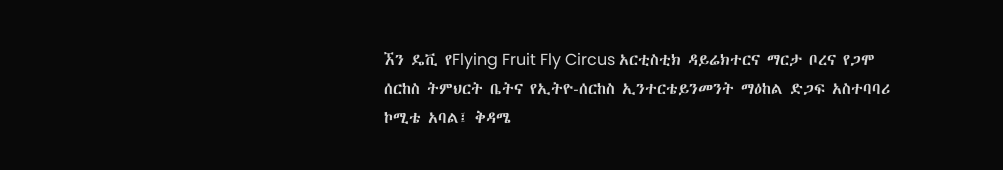ኧን ዴቪ የFlying Fruit Fly Circus አርቲስቲክ ዳይሬክተርና ማርታ ቦረና የጋሞ ሰርከስ ትምህርት ቤትና የኢትዮ-ሰርከስ ኢንተርቴይንመንት ማዕከል ድጋፍ አስተባባሪ ኮሚቴ አባል፤ ቅዳሜ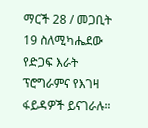ማርች 28 / መጋቢት 19 ስለሚካሔደው የድጋፍ እራት ፕሮግራምና የእገዛ ፋይዳዎች ይናገራሉ።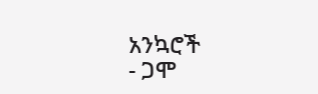አንኳሮች
- ጋሞ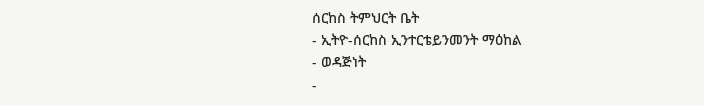ሰርከስ ትምህርት ቤት
- ኢትዮ-ሰርከስ ኢንተርቴይንመንት ማዕከል
- ወዳጅነት
-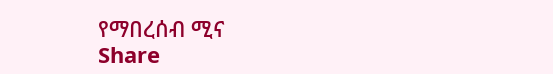የማበረሰብ ሚና
Share